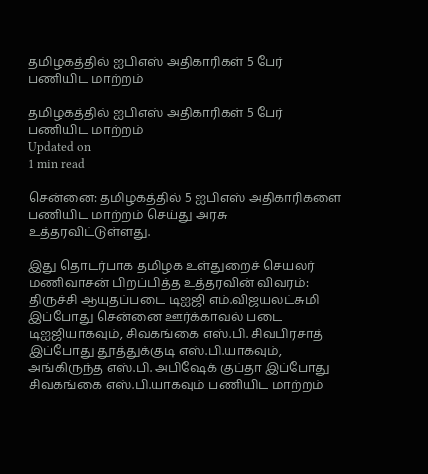தமிழகத்தில் ஐபிஎஸ் அதிகாரிகள் 5 பேர் பணியிட மாற்றம்

தமிழகத்தில் ஐபிஎஸ் அதிகாரிகள் 5 பேர் பணியிட மாற்றம்
Updated on
1 min read

சென்னை: தமிழகத்தில் 5 ஐபிஎஸ் அதிகாரிகளை பணியிட மாற்றம் செய்து அரசு உத்தரவிட்டுள்ளது.

இது தொடர்பாக தமிழக உள்துறைச் செயலர் மணிவாசன் பிறப்பித்த உத்தரவின் விவரம்: திருச்சி ஆயுதப்படை டிஐஜி எம்.விஜயலட்சுமி இப்போது சென்னை ஊர்க்காவல் படை டிஐஜியாகவும், சிவகங்கை எஸ்.பி. சிவபிரசாத் இப்போது தூத்துக்குடி எஸ்.பி.யாகவும், அங்கிருந்த எஸ்.பி. அபிஷேக் குப்தா இப்போது சிவகங்கை எஸ்.பி.யாகவும் பணியிட மாற்றம்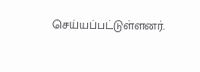செய்யப்பட்டுள்ளனர்.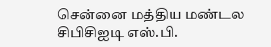சென்னை மத்திய மண்டல சிபிசிஐடி எஸ்.பி.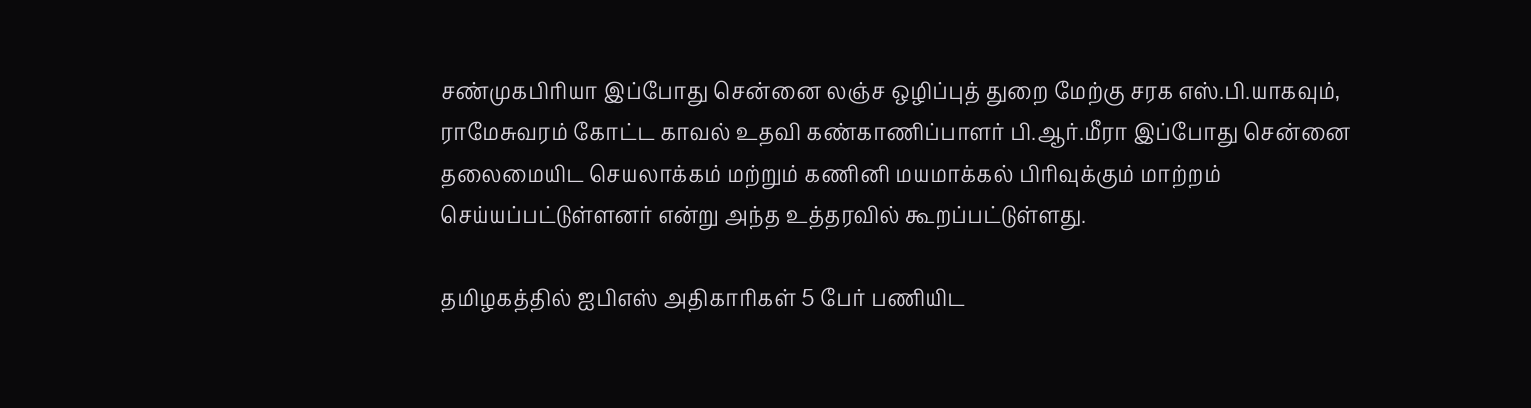சண்முகபிரியா இப்போது சென்னை லஞ்ச ஒழிப்புத் துறை மேற்கு சரக எஸ்.பி.யாகவும், ராமேசுவரம் கோட்ட காவல் உதவி கண்காணிப்பாளர் பி.ஆர்.மீரா இப்போது சென்னை தலைமையிட செயலாக்கம் மற்றும் கணினி மயமாக்கல் பிரிவுக்கும் மாற்றம் செய்யப்பட்டுள்ளனர் என்று அந்த உத்தரவில் கூறப்பட்டுள்ளது.

தமிழகத்தில் ஐபிஎஸ் அதிகாரிகள் 5 பேர் பணியிட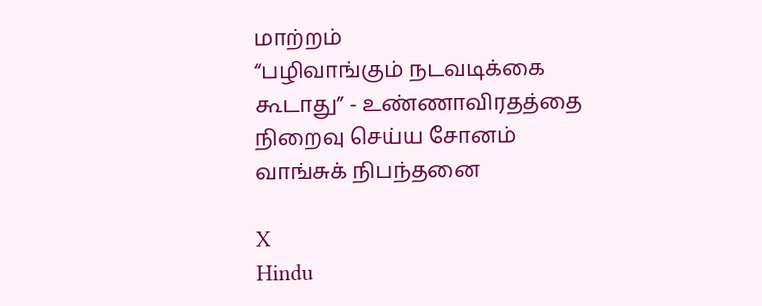மாற்றம்
“பழிவாங்கும் நடவடிக்கை கூடாது” - உண்ணாவிரதத்தை நிறைவு செய்ய சோனம் வாங்சுக் நிபந்தனை

X
Hindu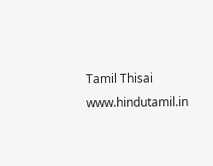Tamil Thisai
www.hindutamil.in